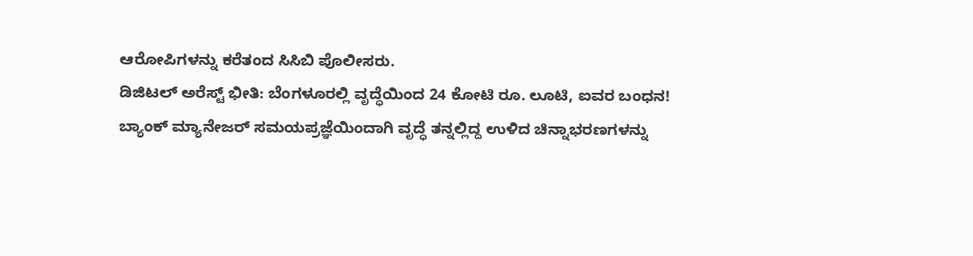ಆರೋಪಿಗಳನ್ನು ಕರೆತಂದ ಸಿಸಿಬಿ ಪೊಲೀಸರು.
ಡಿಜಿಟಲ್ ಅರೆಸ್ಟ್ ಭೀತಿ: ಬೆಂಗಳೂರಲ್ಲಿ ವೃದ್ಧೆಯಿಂದ 24 ಕೋಟಿ ರೂ. ಲೂಟಿ, ಐವರ ಬಂಧನ!
ಬ್ಯಾಂಕ್ ಮ್ಯಾನೇಜರ್ ಸಮಯಪ್ರಜ್ಞೆಯಿಂದಾಗಿ ವೃದ್ಧೆ ತನ್ನಲ್ಲಿದ್ದ ಉಳಿದ ಚಿನ್ನಾಭರಣಗಳನ್ನು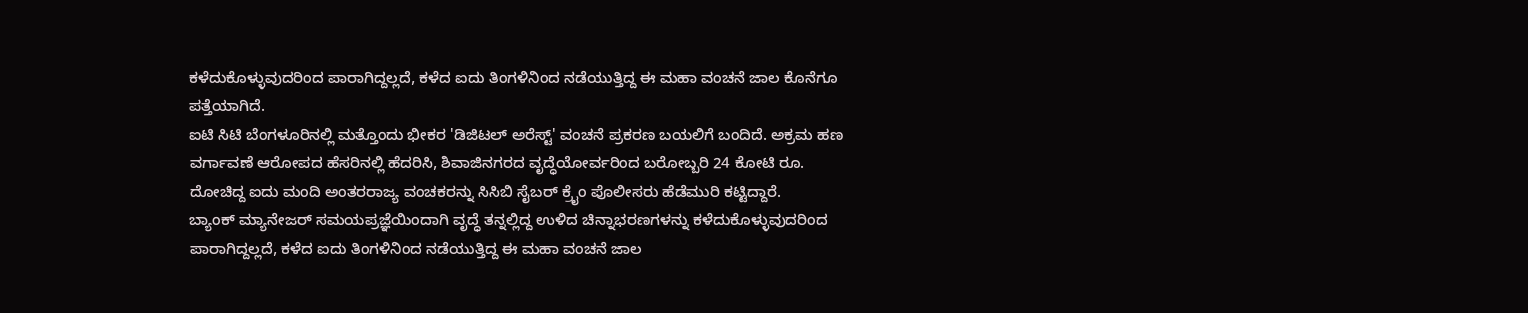ಕಳೆದುಕೊಳ್ಳುವುದರಿಂದ ಪಾರಾಗಿದ್ದಲ್ಲದೆ, ಕಳೆದ ಐದು ತಿಂಗಳಿನಿಂದ ನಡೆಯುತ್ತಿದ್ದ ಈ ಮಹಾ ವಂಚನೆ ಜಾಲ ಕೊನೆಗೂ ಪತ್ತೆಯಾಗಿದೆ.
ಐಟಿ ಸಿಟಿ ಬೆಂಗಳೂರಿನಲ್ಲಿ ಮತ್ತೊಂದು ಭೀಕರ 'ಡಿಜಿಟಲ್ ಅರೆಸ್ಟ್' ವಂಚನೆ ಪ್ರಕರಣ ಬಯಲಿಗೆ ಬಂದಿದೆ. ಅಕ್ರಮ ಹಣ ವರ್ಗಾವಣೆ ಆರೋಪದ ಹೆಸರಿನಲ್ಲಿ ಹೆದರಿಸಿ, ಶಿವಾಜಿನಗರದ ವೃದ್ಧೆಯೋರ್ವರಿಂದ ಬರೋಬ್ಬರಿ 24 ಕೋಟಿ ರೂ. ದೋಚಿದ್ದ ಐದು ಮಂದಿ ಅಂತರರಾಜ್ಯ ವಂಚಕರನ್ನು ಸಿಸಿಬಿ ಸೈಬರ್ ಕ್ರೈಂ ಪೊಲೀಸರು ಹೆಡೆಮುರಿ ಕಟ್ಟಿದ್ದಾರೆ.
ಬ್ಯಾಂಕ್ ಮ್ಯಾನೇಜರ್ ಸಮಯಪ್ರಜ್ಞೆಯಿಂದಾಗಿ ವೃದ್ಧೆ ತನ್ನಲ್ಲಿದ್ದ ಉಳಿದ ಚಿನ್ನಾಭರಣಗಳನ್ನು ಕಳೆದುಕೊಳ್ಳುವುದರಿಂದ ಪಾರಾಗಿದ್ದಲ್ಲದೆ, ಕಳೆದ ಐದು ತಿಂಗಳಿನಿಂದ ನಡೆಯುತ್ತಿದ್ದ ಈ ಮಹಾ ವಂಚನೆ ಜಾಲ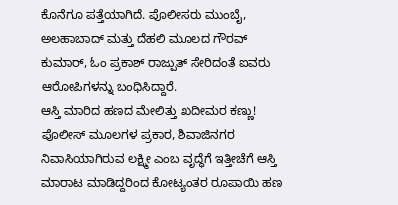ಕೊನೆಗೂ ಪತ್ತೆಯಾಗಿದೆ. ಪೊಲೀಸರು ಮುಂಬೈ, ಅಲಹಾಬಾದ್ ಮತ್ತು ದೆಹಲಿ ಮೂಲದ ಗೌರವ್ ಕುಮಾರ್, ಓಂ ಪ್ರಕಾಶ್ ರಾಜ್ಪುತ್ ಸೇರಿದಂತೆ ಐವರು ಆರೋಪಿಗಳನ್ನು ಬಂಧಿಸಿದ್ದಾರೆ.
ಆಸ್ತಿ ಮಾರಿದ ಹಣದ ಮೇಲಿತ್ತು ಖದೀಮರ ಕಣ್ಣು!
ಪೊಲೀಸ್ ಮೂಲಗಳ ಪ್ರಕಾರ, ಶಿವಾಜಿನಗರ ನಿವಾಸಿಯಾಗಿರುವ ಲಕ್ಷ್ಮೀ ಎಂಬ ವೃದ್ಧೆಗೆ ಇತ್ತೀಚೆಗೆ ಆಸ್ತಿ ಮಾರಾಟ ಮಾಡಿದ್ದರಿಂದ ಕೋಟ್ಯಂತರ ರೂಪಾಯಿ ಹಣ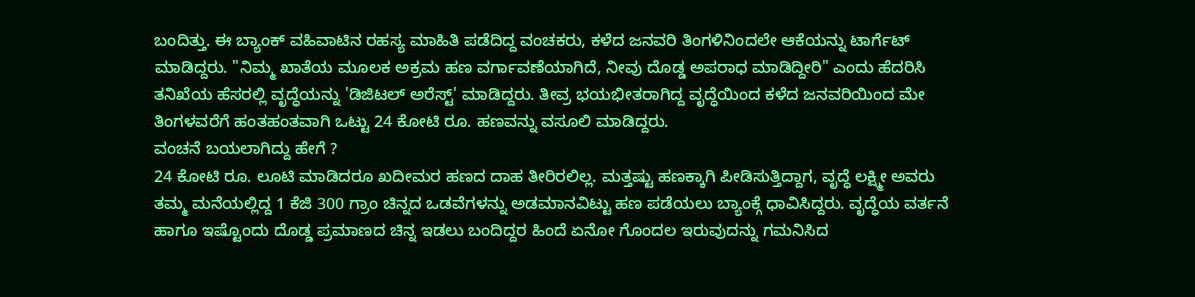ಬಂದಿತ್ತು. ಈ ಬ್ಯಾಂಕ್ ವಹಿವಾಟಿನ ರಹಸ್ಯ ಮಾಹಿತಿ ಪಡೆದಿದ್ದ ವಂಚಕರು, ಕಳೆದ ಜನವರಿ ತಿಂಗಳಿನಿಂದಲೇ ಆಕೆಯನ್ನು ಟಾರ್ಗೆಟ್ ಮಾಡಿದ್ದರು. "ನಿಮ್ಮ ಖಾತೆಯ ಮೂಲಕ ಅಕ್ರಮ ಹಣ ವರ್ಗಾವಣೆಯಾಗಿದೆ, ನೀವು ದೊಡ್ಡ ಅಪರಾಧ ಮಾಡಿದ್ದೀರಿ" ಎಂದು ಹೆದರಿಸಿ ತನಿಖೆಯ ಹೆಸರಲ್ಲಿ ವೃದ್ಧೆಯನ್ನು 'ಡಿಜಿಟಲ್ ಅರೆಸ್ಟ್' ಮಾಡಿದ್ದರು. ತೀವ್ರ ಭಯಭೀತರಾಗಿದ್ದ ವೃದ್ಧೆಯಿಂದ ಕಳೆದ ಜನವರಿಯಿಂದ ಮೇ ತಿಂಗಳವರೆಗೆ ಹಂತಹಂತವಾಗಿ ಒಟ್ಟು 24 ಕೋಟಿ ರೂ. ಹಣವನ್ನು ವಸೂಲಿ ಮಾಡಿದ್ದರು.
ವಂಚನೆ ಬಯಲಾಗಿದ್ದು ಹೇಗೆ ?
24 ಕೋಟಿ ರೂ. ಲೂಟಿ ಮಾಡಿದರೂ ಖದೀಮರ ಹಣದ ದಾಹ ತೀರಿರಲಿಲ್ಲ. ಮತ್ತಷ್ಟು ಹಣಕ್ಕಾಗಿ ಪೀಡಿಸುತ್ತಿದ್ದಾಗ, ವೃದ್ಧೆ ಲಕ್ಷ್ಮೀ ಅವರು ತಮ್ಮ ಮನೆಯಲ್ಲಿದ್ದ 1 ಕೆಜಿ 300 ಗ್ರಾಂ ಚಿನ್ನದ ಒಡವೆಗಳನ್ನು ಅಡಮಾನವಿಟ್ಟು ಹಣ ಪಡೆಯಲು ಬ್ಯಾಂಕ್ಗೆ ಧಾವಿಸಿದ್ದರು. ವೃದ್ಧೆಯ ವರ್ತನೆ ಹಾಗೂ ಇಷ್ಟೊಂದು ದೊಡ್ಡ ಪ್ರಮಾಣದ ಚಿನ್ನ ಇಡಲು ಬಂದಿದ್ದರ ಹಿಂದೆ ಏನೋ ಗೊಂದಲ ಇರುವುದನ್ನು ಗಮನಿಸಿದ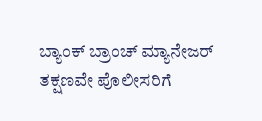ಬ್ಯಾಂಕ್ ಬ್ರಾಂಚ್ ಮ್ಯಾನೇಜರ್ ತಕ್ಷಣವೇ ಪೊಲೀಸರಿಗೆ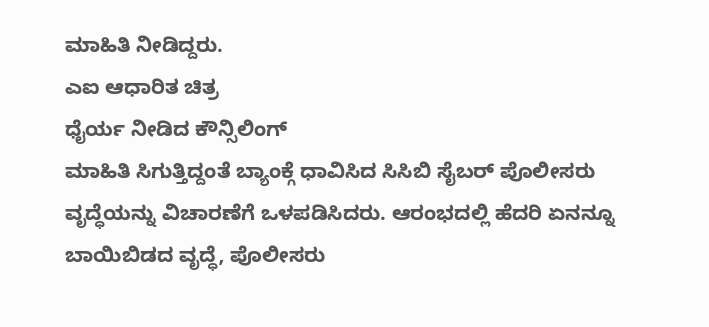ಮಾಹಿತಿ ನೀಡಿದ್ದರು.
ಎಐ ಆಧಾರಿತ ಚಿತ್ರ
ಧೈರ್ಯ ನೀಡಿದ ಕೌನ್ಸಿಲಿಂಗ್
ಮಾಹಿತಿ ಸಿಗುತ್ತಿದ್ದಂತೆ ಬ್ಯಾಂಕ್ಗೆ ಧಾವಿಸಿದ ಸಿಸಿಬಿ ಸೈಬರ್ ಪೊಲೀಸರು ವೃದ್ಧೆಯನ್ನು ವಿಚಾರಣೆಗೆ ಒಳಪಡಿಸಿದರು. ಆರಂಭದಲ್ಲಿ ಹೆದರಿ ಏನನ್ನೂ ಬಾಯಿಬಿಡದ ವೃದ್ಧೆ, ಪೊಲೀಸರು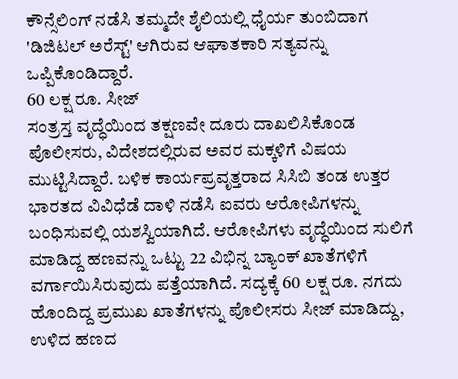ಕೌನ್ಸೆಲಿಂಗ್ ನಡೆಸಿ ತಮ್ಮದೇ ಶೈಲಿಯಲ್ಲಿ ಧೈರ್ಯ ತುಂಬಿದಾಗ 'ಡಿಜಿಟಲ್ ಅರೆಸ್ಟ್' ಆಗಿರುವ ಆಘಾತಕಾರಿ ಸತ್ಯವನ್ನು ಒಪ್ಪಿಕೊಂಡಿದ್ದಾರೆ.
60 ಲಕ್ಷ ರೂ. ಸೀಜ್
ಸಂತ್ರಸ್ತ ವೃದ್ಧೆಯಿಂದ ತಕ್ಷಣವೇ ದೂರು ದಾಖಲಿಸಿಕೊಂಡ ಪೊಲೀಸರು, ವಿದೇಶದಲ್ಲಿರುವ ಅವರ ಮಕ್ಕಳಿಗೆ ವಿಷಯ ಮುಟ್ಟಿಸಿದ್ದಾರೆ. ಬಳಿಕ ಕಾರ್ಯಪ್ರವೃತ್ತರಾದ ಸಿಸಿಬಿ ತಂಡ ಉತ್ತರ ಭಾರತದ ವಿವಿಧೆಡೆ ದಾಳಿ ನಡೆಸಿ ಐವರು ಆರೋಪಿಗಳನ್ನು ಬಂಧಿಸುವಲ್ಲಿ ಯಶಸ್ವಿಯಾಗಿದೆ. ಆರೋಪಿಗಳು ವೃದ್ಧೆಯಿಂದ ಸುಲಿಗೆ ಮಾಡಿದ್ದ ಹಣವನ್ನು ಒಟ್ಟು 22 ವಿಭಿನ್ನ ಬ್ಯಾಂಕ್ ಖಾತೆಗಳಿಗೆ ವರ್ಗಾಯಿಸಿರುವುದು ಪತ್ತೆಯಾಗಿದೆ. ಸದ್ಯಕ್ಕೆ 60 ಲಕ್ಷ ರೂ. ನಗದು ಹೊಂದಿದ್ದ ಪ್ರಮುಖ ಖಾತೆಗಳನ್ನು ಪೊಲೀಸರು ಸೀಜ್ ಮಾಡಿದ್ದು, ಉಳಿದ ಹಣದ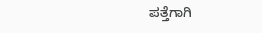ಪತ್ತೆಗಾಗಿ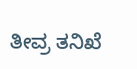ತೀವ್ರ ತನಿಖೆ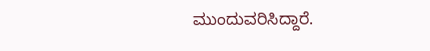ಮುಂದುವರಿಸಿದ್ದಾರೆ.